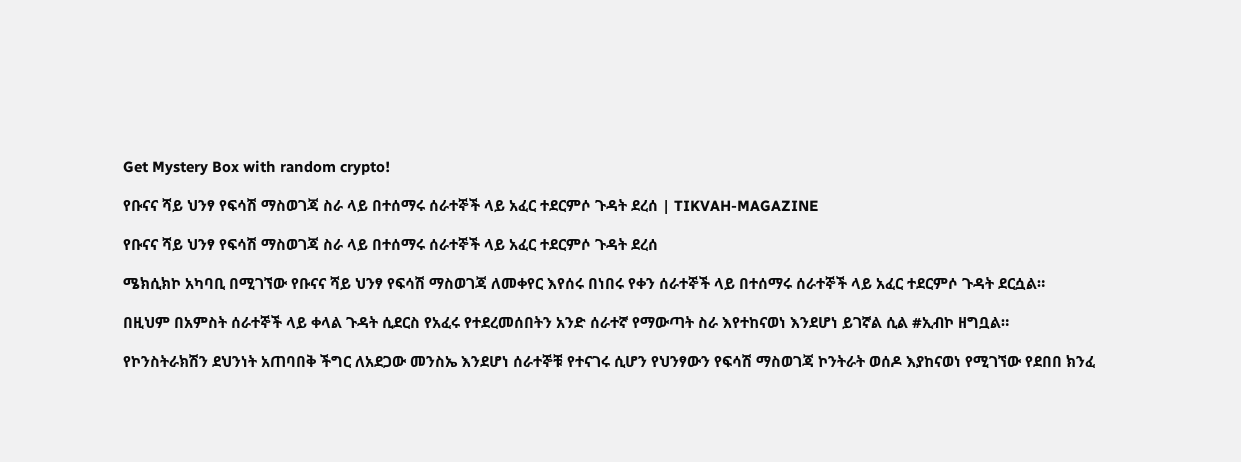Get Mystery Box with random crypto!

የቡናና ሻይ ህንፃ የፍሳሽ ማስወገጃ ስራ ላይ በተሰማሩ ሰራተኞች ላይ አፈር ተደርምሶ ጉዳት ደረሰ | TIKVAH-MAGAZINE

የቡናና ሻይ ህንፃ የፍሳሽ ማስወገጃ ስራ ላይ በተሰማሩ ሰራተኞች ላይ አፈር ተደርምሶ ጉዳት ደረሰ

ሜክሲክኮ አካባቢ በሚገኘው የቡናና ሻይ ህንፃ የፍሳሽ ማስወገጃ ለመቀየር እየሰሩ በነበሩ የቀን ሰራተኞች ላይ በተሰማሩ ሰራተኞች ላይ አፈር ተደርምሶ ጉዳት ደርሷል።

በዚህም በአምስት ሰራተኞች ላይ ቀላል ጉዳት ሲደርስ የአፈሩ የተደረመሰበትን አንድ ሰራተኛ የማውጣት ስራ እየተከናወነ እንደሆነ ይገኛል ሲል #ኢብኮ ዘግቧል።

የኮንስትራክሽን ደህንነት አጠባበቅ ችግር ለአደጋው መንስኤ እንደሆነ ሰራተኞቹ የተናገሩ ሲሆን የህንፃውን የፍሳሽ ማስወገጃ ኮንትራት ወሰዶ እያከናወነ የሚገኘው የደበበ ክንፈ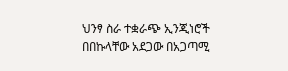ህንፃ ስራ ተቋራጭ ኢንጂነሮች በበኩላቸው አደጋው በአጋጣሚ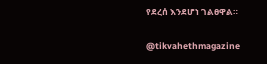የደረሰ እንደሆነ ገልፀዋል።

@tikvahethmagazine